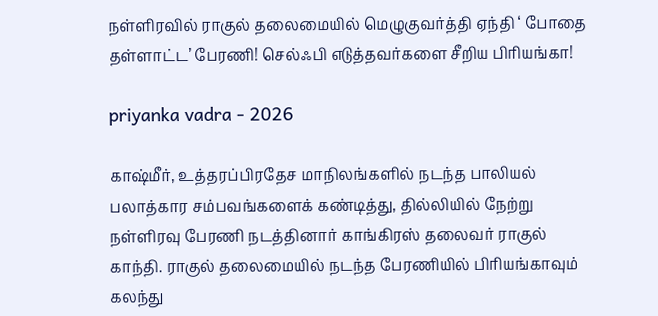நள்ளிரவில் ராகுல் தலைமையில் மெழுகுவர்த்தி ஏந்தி ‘ போதை தள்ளாட்ட’ பேரணி! செல்ஃபி எடுத்தவர்களை சீறிய பிரியங்கா!

priyanka vadra - 2026

காஷ்மீர், உத்தரப்பிரதேச மாநிலங்களில் நடந்த பாலியல் பலாத்கார சம்பவங்களைக் கண்டித்து, தில்லியில் நேற்று நள்ளிரவு பேரணி நடத்தினார் காங்கிரஸ் தலைவர் ராகுல் காந்தி. ராகுல் தலைமையில் நடந்த பேரணியில் பிரியங்காவும் கலந்து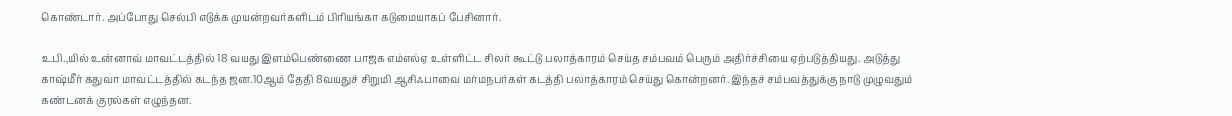கொண்டார். அப்போது செல்பி எடுக்க முயன்றவர்களிடம் பிரியங்கா கடுமையாகப் பேசினார்.

உபி.,யில் உன்னாவ் மாவட்டத்தில் 18 வயது இளம்பெண்ணை பாஜக எம்எல்ஏ உள்ளிட்ட சிலர் கூட்டு பலாத்காரம் செய்த சம்பவம் பெரும் அதிர்ச்சியை ஏற்படுத்தியது. அடுத்து காஷ்மீர் கதுவா மாவட்டத்தில் கடந்த ஜன.10ஆம் தேதி 8வயதுச் சிறுமி ஆசிஃபாவை மர்மநபர்கள் கடத்தி பலாத்காரம் செய்து கொன்றனர். இந்தச் சம்பவத்துக்கு நாடு முழுவதும் கண்டனக் குரல்கள் எழுந்தன.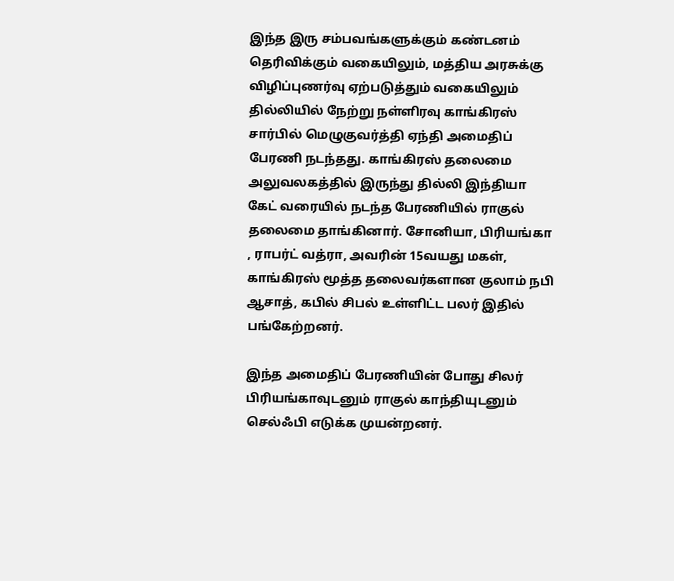இந்த இரு சம்பவங்களுக்கும் கண்டனம் தெரிவிக்கும் வகையிலும், மத்திய அரசுக்கு விழிப்புணர்வு ஏற்படுத்தும் வகையிலும் தில்லியில் நேற்று நள்ளிரவு காங்கிரஸ் சார்பில் மெழுகுவர்த்தி ஏந்தி அமைதிப் பேரணி நடந்தது. காங்கிரஸ் தலைமை அலுவலகத்தில் இருந்து தில்லி இந்தியா கேட் வரையில் நடந்த பேரணியில் ராகுல் தலைமை தாங்கினார். சோனியா, பிரியங்கா , ராபர்ட் வத்ரா, அவரின் 15வயது மகள், காங்கிரஸ் மூத்த தலைவர்களான குலாம் நபி ஆசாத், கபில் சிபல் உள்ளிட்ட பலர் இதில் பங்கேற்றனர்.

இந்த அமைதிப் பேரணியின் போது சிலர் பிரியங்காவுடனும் ராகுல் காந்தியுடனும் செல்ஃபி எடுக்க முயன்றனர்.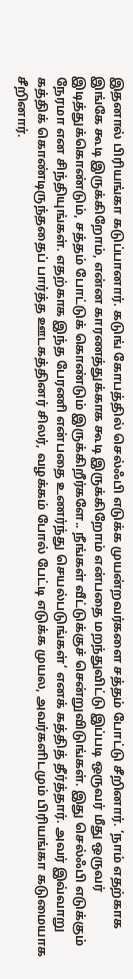இதனால் பிரியங்கா கடுப்பானார். கடுங் கோபத்தில் செல்ஃபி எடுக்க முயன்றவர்களை சத்தம் போட்டு சீறினார். ‘நாம் எதற்காக இங்கே கூடி இருக்கிறோம், என்ன காரணத்துக்காக கூடி இருக்கிறோம் என்பதை மறந்துவிட்டு இப்படி ஒருவர் மீது ஒருவர் இடித்துக்கொண்டும், சத்தம் போட்டுக் கொண்டும் இருக்கிறீர்களே.. நீங்கள் வீட்டுக்குச் சென்றுவிடுங்கள். இது செல்ஃபி எடுக்கும் நேரமா என சிந்தியுங்கள். எதற்காக இந்த பேரணி என்பதை உணர்ந்து செயல்படுங்கள்’ எனக் கத்தித் தீர்த்தார். அவர் இவ்வாறு கத்திக் கொண்டிருந்ததைப் பார்த்த ஊடகத்தினர் சிலர், வழக்கம் போல் பேட்டி எடுக்க முயல, அவர்களிடமும் பிரியங்கா கடுமையாக சீறினார்.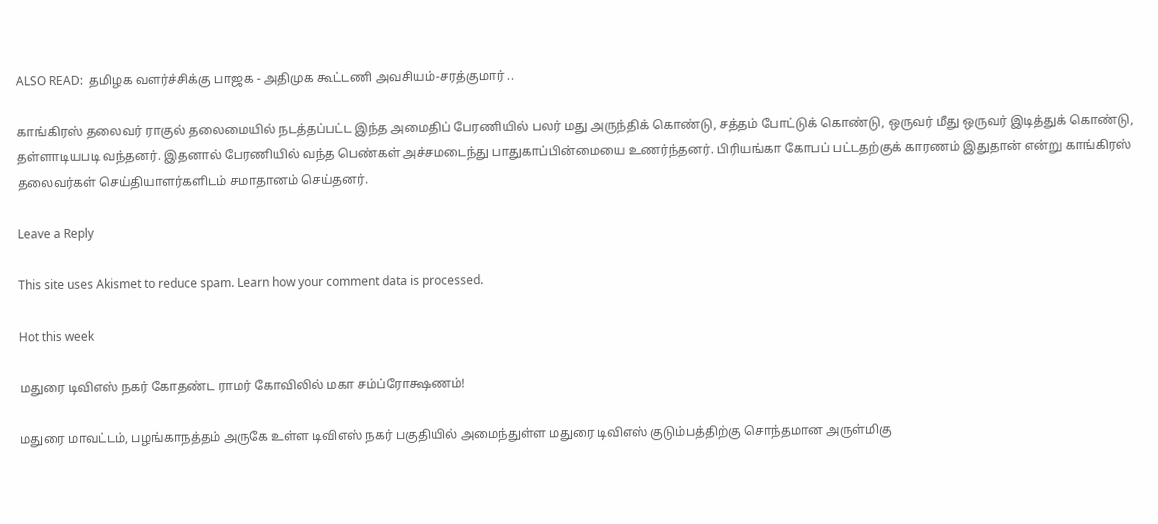ALSO READ:  தமிழக வளர்ச்சிக்கு பாஜக - அதிமுக கூட்டணி அவசியம்-சரத்குமார் ..

காங்கிரஸ் தலைவர் ராகுல் தலைமையில் நடத்தப்பட்ட இந்த அமைதிப் பேரணியில் பலர் மது அருந்திக் கொண்டு, சத்தம் போட்டுக் கொண்டு, ஒருவர் மீது ஒருவர் இடித்துக் கொண்டு, தள்ளாடியபடி வந்தனர். இதனால் பேரணியில் வந்த பெண்கள் அச்சமடைந்து பாதுகாப்பின்மையை உணர்ந்தனர். பிரியங்கா கோபப் பட்டதற்குக் காரணம் இதுதான் என்று காங்கிரஸ் தலைவர்கள் செய்தியாளர்களிடம் சமாதானம் செய்தனர்.

Leave a Reply

This site uses Akismet to reduce spam. Learn how your comment data is processed.

Hot this week

மதுரை டிவிஎஸ் நகர் கோதண்ட ராமர் கோவிலில் மகா சம்ப்ரோக்ஷணம்!

மதுரை மாவட்டம், பழங்காநத்தம் அருகே உள்ள டிவிஎஸ் நகர் பகுதியில் அமைந்துள்ள மதுரை டிவிஎஸ் குடும்பத்திற்கு சொந்தமான அருள்மிகு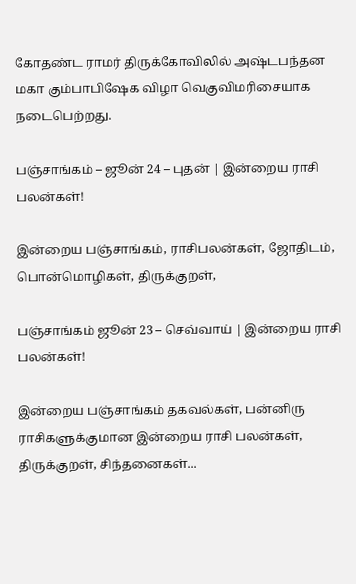கோதண்ட ராமர் திருக்கோவிலில் அஷ்டபந்தன மகா கும்பாபிஷேக விழா வெகுவிமரிசையாக நடைபெற்றது.

பஞ்சாங்கம் – ஜூன் 24 – புதன் | இன்றைய ராசி பலன்கள்!

இன்றைய பஞ்சாங்கம், ராசிபலன்கள், ஜோதிடம், பொன்மொழிகள், திருக்குறள்,

பஞ்சாங்கம் ஜூன் 23 – செவ்வாய் | இன்றைய ராசி பலன்கள்!

இன்றைய பஞ்சாங்கம் தகவல்கள், பன்னிரு ராசிகளுக்குமான இன்றைய ராசி பலன்கள், திருக்குறள், சிந்தனைகள்...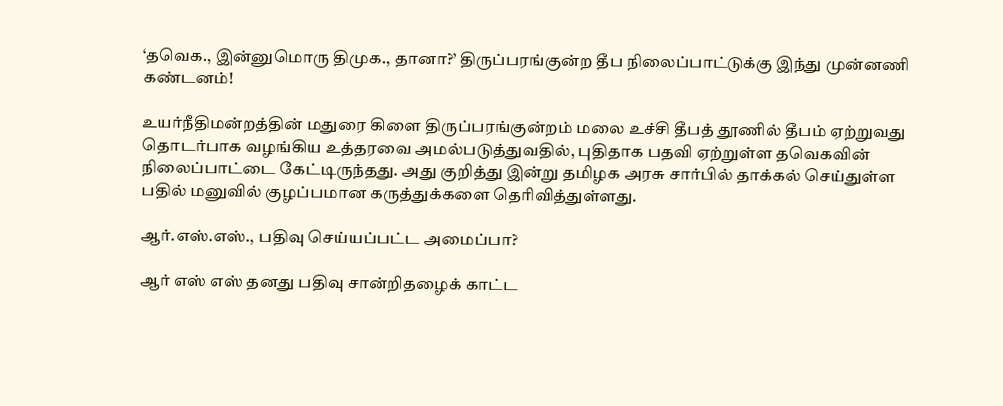‘தவெக., இன்னுமொரு திமுக., தானா?’ திருப்பரங்குன்ற தீப நிலைப்பாட்டுக்கு இந்து முன்னணி கண்டனம்!

உயர்நீதிமன்றத்தின் மதுரை கிளை திருப்பரங்குன்றம் மலை உச்சி தீபத் தூணில் தீபம் ஏற்றுவது தொடர்பாக வழங்கிய உத்தரவை அமல்படுத்துவதில், புதிதாக பதவி ஏற்றுள்ள தவெகவின் நிலைப்பாட்டை கேட்டிருந்தது. அது குறித்து இன்று தமிழக அரசு சார்பில் தாக்கல் செய்துள்ள பதில் மனுவில் குழப்பமான கருத்துக்களை தெரிவித்துள்ளது.

ஆர்.எஸ்.எஸ்., பதிவு செய்யப்பட்ட அமைப்பா?

ஆர் எஸ் எஸ் தனது பதிவு சான்றிதழைக் காட்ட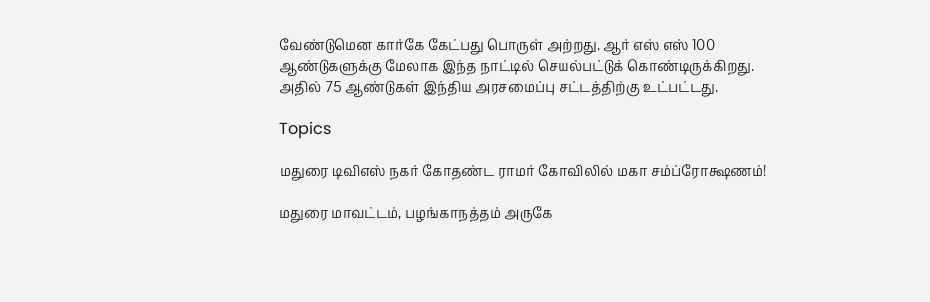வேண்டுமென கார்கே கேட்பது பொருள் அற்றது. ஆர் எஸ் எஸ் 100 ஆண்டுகளுக்கு மேலாக இந்த நாட்டில் செயல்பட்டுக் கொண்டிருக்கிறது. அதில் 75 ஆண்டுகள் இந்திய அரசமைப்பு சட்டத்திற்கு உட்பட்டது.

Topics

மதுரை டிவிஎஸ் நகர் கோதண்ட ராமர் கோவிலில் மகா சம்ப்ரோக்ஷணம்!

மதுரை மாவட்டம், பழங்காநத்தம் அருகே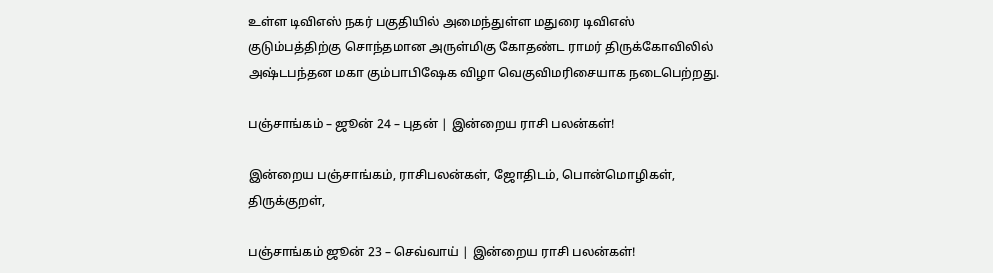உள்ள டிவிஎஸ் நகர் பகுதியில் அமைந்துள்ள மதுரை டிவிஎஸ் குடும்பத்திற்கு சொந்தமான அருள்மிகு கோதண்ட ராமர் திருக்கோவிலில் அஷ்டபந்தன மகா கும்பாபிஷேக விழா வெகுவிமரிசையாக நடைபெற்றது.

பஞ்சாங்கம் – ஜூன் 24 – புதன் | இன்றைய ராசி பலன்கள்!

இன்றைய பஞ்சாங்கம், ராசிபலன்கள், ஜோதிடம், பொன்மொழிகள், திருக்குறள்,

பஞ்சாங்கம் ஜூன் 23 – செவ்வாய் | இன்றைய ராசி பலன்கள்!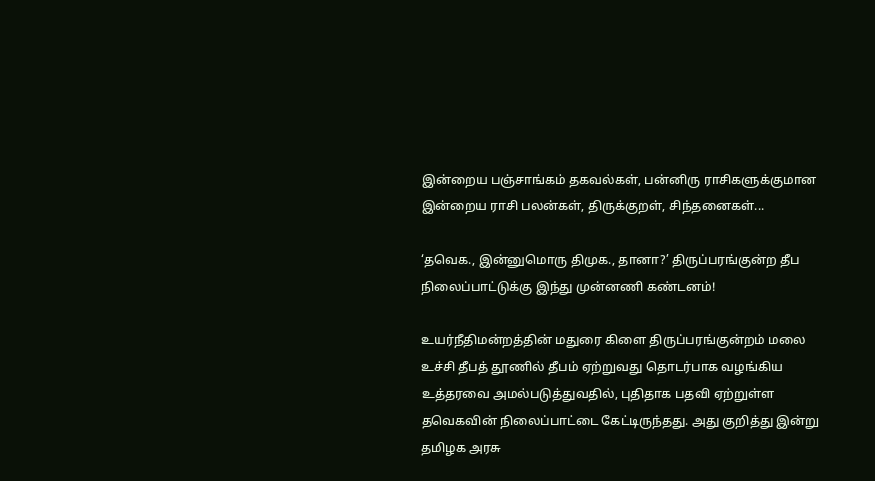இன்றைய பஞ்சாங்கம் தகவல்கள், பன்னிரு ராசிகளுக்குமான இன்றைய ராசி பலன்கள், திருக்குறள், சிந்தனைகள்...

‘தவெக., இன்னுமொரு திமுக., தானா?’ திருப்பரங்குன்ற தீப நிலைப்பாட்டுக்கு இந்து முன்னணி கண்டனம்!

உயர்நீதிமன்றத்தின் மதுரை கிளை திருப்பரங்குன்றம் மலை உச்சி தீபத் தூணில் தீபம் ஏற்றுவது தொடர்பாக வழங்கிய உத்தரவை அமல்படுத்துவதில், புதிதாக பதவி ஏற்றுள்ள தவெகவின் நிலைப்பாட்டை கேட்டிருந்தது. அது குறித்து இன்று தமிழக அரசு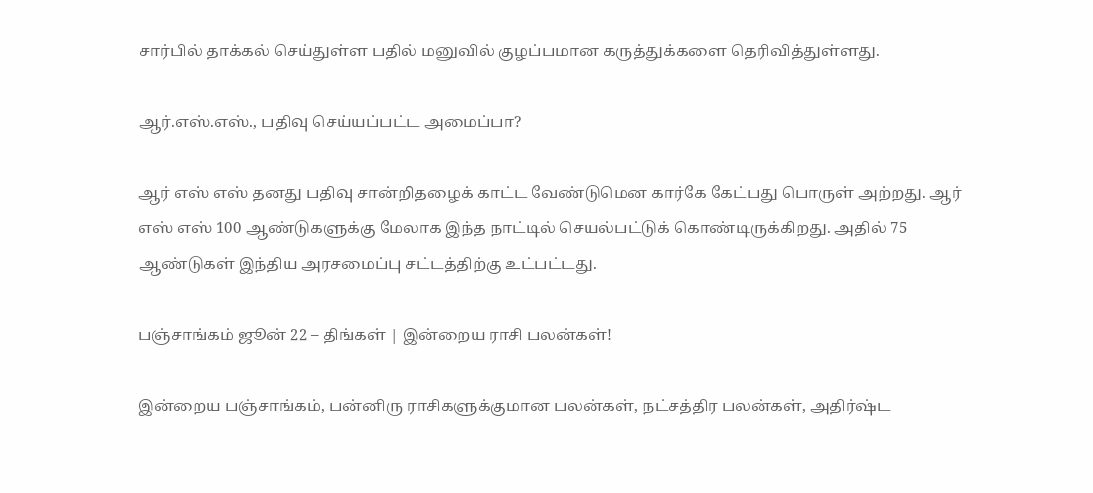சார்பில் தாக்கல் செய்துள்ள பதில் மனுவில் குழப்பமான கருத்துக்களை தெரிவித்துள்ளது.

ஆர்.எஸ்.எஸ்., பதிவு செய்யப்பட்ட அமைப்பா?

ஆர் எஸ் எஸ் தனது பதிவு சான்றிதழைக் காட்ட வேண்டுமென கார்கே கேட்பது பொருள் அற்றது. ஆர் எஸ் எஸ் 100 ஆண்டுகளுக்கு மேலாக இந்த நாட்டில் செயல்பட்டுக் கொண்டிருக்கிறது. அதில் 75 ஆண்டுகள் இந்திய அரசமைப்பு சட்டத்திற்கு உட்பட்டது.

பஞ்சாங்கம் ஜூன் 22 – திங்கள் | இன்றைய ராசி பலன்கள்!

இன்றைய பஞ்சாங்கம், பன்னிரு ராசிகளுக்குமான பலன்கள், நட்சத்திர பலன்கள், அதிர்ஷ்ட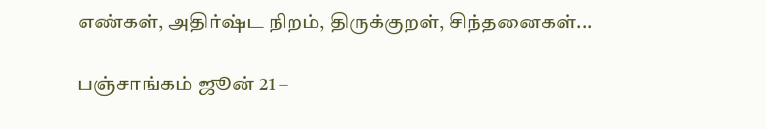எண்கள், அதிர்ஷ்ட நிறம், திருக்குறள், சிந்தனைகள்...

பஞ்சாங்கம் ஜூன் 21 –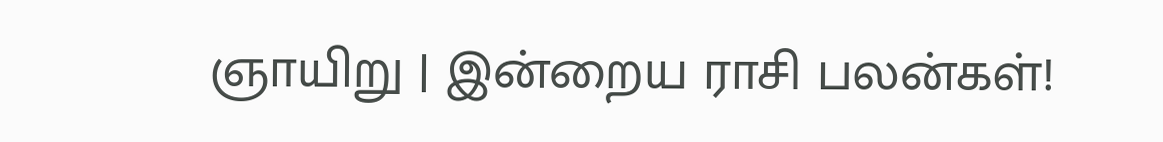ஞாயிறு | இன்றைய ராசி பலன்கள்!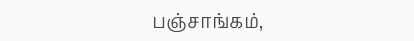பஞ்சாங்கம்,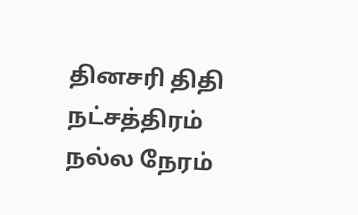தினசரி திதி நட்சத்திரம் நல்ல நேரம்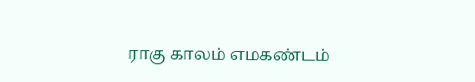ராகு காலம் எமகண்டம்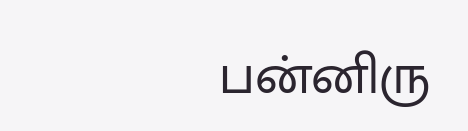பன்னிரு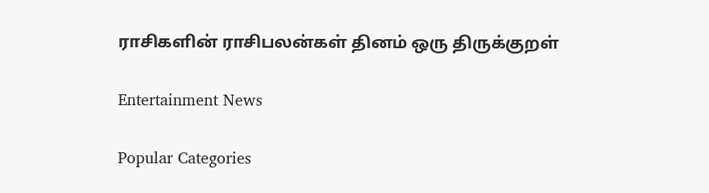ராசிகளின் ராசிபலன்கள் தினம் ஒரு திருக்குறள்

Entertainment News

Popular Categories